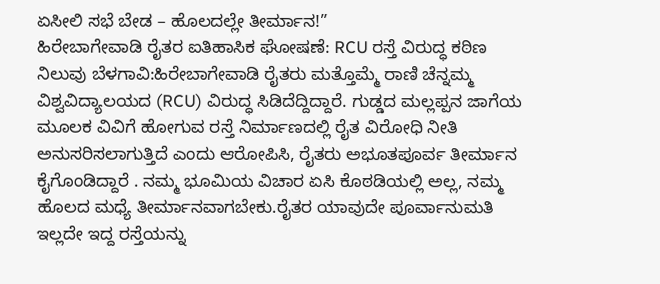ಏಸೀಲಿ ಸಭೆ ಬೇಡ – ಹೊಲದಲ್ಲೇ ತೀರ್ಮಾನ!”
ಹಿರೇಬಾಗೇವಾಡಿ ರೈತರ ಐತಿಹಾಸಿಕ ಘೋಷಣೆ: RCU ರಸ್ತೆ ವಿರುದ್ಧ ಕಠಿಣ ನಿಲುವು ಬೆಳಗಾವಿ:ಹಿರೇಬಾಗೇವಾಡಿ ರೈತರು ಮತ್ತೊಮ್ಮೆ ರಾಣಿ ಚೆನ್ನಮ್ಮ ವಿಶ್ವವಿದ್ಯಾಲಯದ (RCU) ವಿರುದ್ಧ ಸಿಡಿದೆದ್ದಿದ್ದಾರೆ. ಗುಡ್ಡದ ಮಲ್ಲಪ್ಪನ ಜಾಗೆಯ ಮೂಲಕ ವಿವಿಗೆ ಹೋಗುವ ರಸ್ತೆ ನಿರ್ಮಾಣದಲ್ಲಿ ರೈತ ವಿರೋಧಿ ನೀತಿ ಅನುಸರಿಸಲಾಗುತ್ತಿದೆ ಎಂದು ಆರೋಪಿಸಿ, ರೈತರು ಅಭೂತಪೂರ್ವ ತೀರ್ಮಾನ ಕೈಗೊಂಡಿದ್ದಾರೆ . ನಮ್ಮ ಭೂಮಿಯ ವಿಚಾರ ಏಸಿ ಕೊಠಡಿಯಲ್ಲಿ ಅಲ್ಲ, ನಮ್ಮ ಹೊಲದ ಮಧ್ಯೆ ತೀರ್ಮಾನವಾಗಬೇಕು.ರೈತರ ಯಾವುದೇ ಪೂರ್ವಾನುಮತಿ ಇಲ್ಲದೇ ಇದ್ದ ರಸ್ತೆಯನ್ನು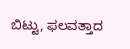ಬಿಟ್ಟು, ಫಲವತ್ತಾದ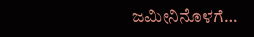ಜಮೀನಿನೊಳಗೆ…